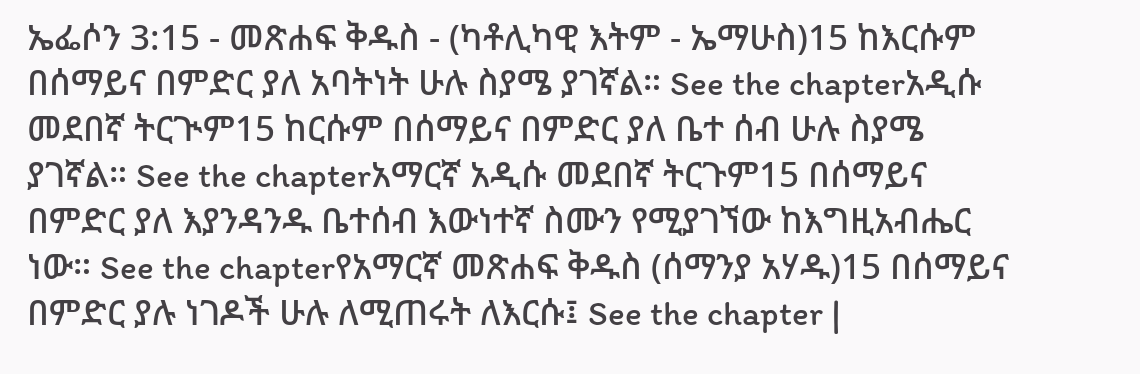ኤፌሶን 3:15 - መጽሐፍ ቅዱስ - (ካቶሊካዊ እትም - ኤማሁስ)15 ከእርሱም በሰማይና በምድር ያለ አባትነት ሁሉ ስያሜ ያገኛል። See the chapterአዲሱ መደበኛ ትርጒም15 ከርሱም በሰማይና በምድር ያለ ቤተ ሰብ ሁሉ ስያሜ ያገኛል። See the chapterአማርኛ አዲሱ መደበኛ ትርጉም15 በሰማይና በምድር ያለ እያንዳንዱ ቤተሰብ እውነተኛ ስሙን የሚያገኘው ከእግዚአብሔር ነው። See the chapterየአማርኛ መጽሐፍ ቅዱስ (ሰማንያ አሃዱ)15 በሰማይና በምድር ያሉ ነገዶች ሁሉ ለሚጠሩት ለእርሱ፤ See the chapter |